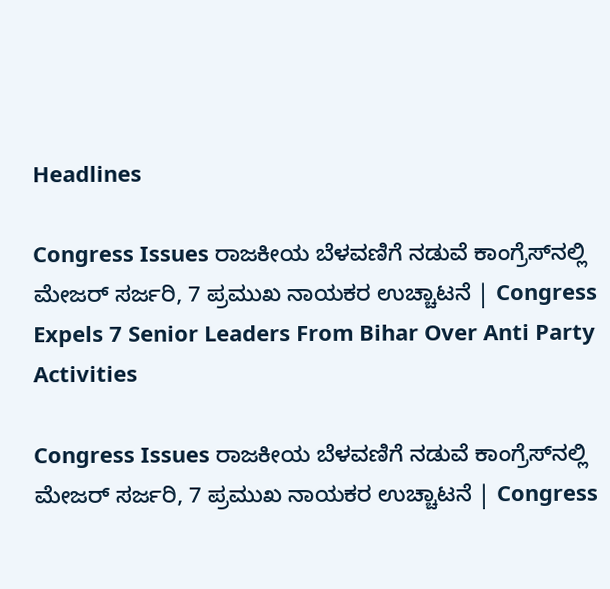Headlines

Congress Issues ರಾಜಕೀಯ ಬೆಳವಣಿಗೆ ನಡುವೆ ಕಾಂಗ್ರೆಸ್‌‌ನಲ್ಲಿ ಮೇಜರ್ ಸರ್ಜರಿ, 7 ಪ್ರಮುಖ ನಾಯಕರ ಉಚ್ಚಾಟನೆ | Congress Expels 7 Senior Leaders From Bihar Over Anti Party Activities

Congress Issues ರಾಜಕೀಯ ಬೆಳವಣಿಗೆ ನಡುವೆ ಕಾಂಗ್ರೆಸ್‌‌ನಲ್ಲಿ ಮೇಜರ್ ಸರ್ಜರಿ, 7 ಪ್ರಮುಖ ನಾಯಕರ ಉಚ್ಚಾಟನೆ | Congress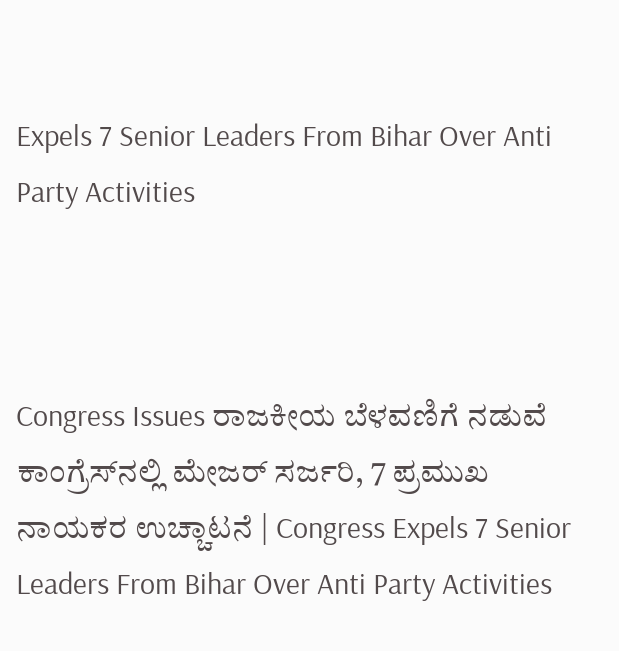Expels 7 Senior Leaders From Bihar Over Anti Party Activities



Congress Issues ರಾಜಕೀಯ ಬೆಳವಣಿಗೆ ನಡುವೆ ಕಾಂಗ್ರೆಸ್‌‌ನಲ್ಲಿ ಮೇಜರ್ ಸರ್ಜರಿ, 7 ಪ್ರಮುಖ ನಾಯಕರ ಉಚ್ಚಾಟನೆ | Congress Expels 7 Senior Leaders From Bihar Over Anti Party Activities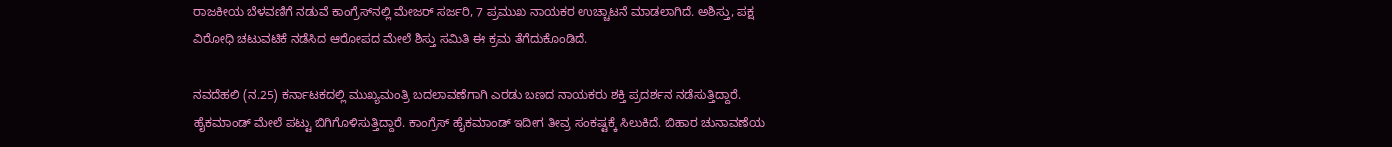ರಾಜಕೀಯ ಬೆಳವಣಿಗೆ ನಡುವೆ ಕಾಂಗ್ರೆಸ್‌‌ನಲ್ಲಿ ಮೇಜರ್ ಸರ್ಜರಿ, 7 ಪ್ರಮುಖ ನಾಯಕರ ಉಚ್ಚಾಟನೆ ಮಾಡಲಾಗಿದೆ. ಅಶಿಸ್ತು, ಪಕ್ಷ ವಿರೋಧಿ ಚಟುವಟಿಕೆ ನಡೆಸಿದ ಆರೋಪದ ಮೇಲೆ ಶಿಸ್ತು ಸಮಿತಿ ಈ ಕ್ರಮ ತೆಗೆದುಕೊಂಡಿದೆ.

ನವದೆಹಲಿ (ನ.25) ಕರ್ನಾಟಕದಲ್ಲಿ ಮುಖ್ಯಮಂತ್ರಿ ಬದಲಾವಣೆಗಾಗಿ ಎರಡು ಬಣದ ನಾಯಕರು ಶಕ್ತಿ ಪ್ರದರ್ಶನ ನಡೆಸುತ್ತಿದ್ದಾರೆ. ಹೈಕಮಾಂಡ್ ಮೇಲೆ ಪಟ್ಟು ಬಿಗಿಗೊಳಿಸುತ್ತಿದ್ದಾರೆ. ಕಾಂಗ್ರೆಸ್ ಹೈಕಮಾಂಡ್ ಇದೀಗ ತೀವ್ರ ಸಂಕಷ್ಟಕ್ಕೆ ಸಿಲುಕಿದೆ. ಬಿಹಾರ ಚುನಾವಣೆಯ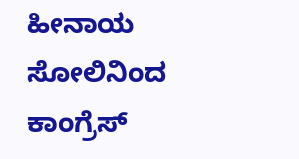ಹೀನಾಯ ಸೋಲಿನಿಂದ ಕಾಂಗ್ರೆಸ್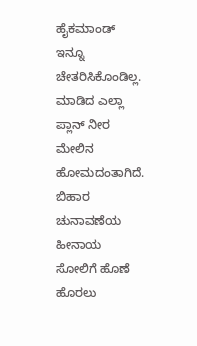ಹೈಕಮಾಂಡ್ ಇನ್ನೂ ಚೇತರಿಸಿಕೊಂಡಿಲ್ಲ. ಮಾಡಿದ ಎಲ್ಲಾ ಪ್ಲಾನ್ ನೀರ ಮೇಲಿನ ಹೋಮದಂತಾಗಿದೆ. ಬಿಹಾರ ಚುನಾವಣೆಯ ಹೀನಾಯ ಸೋಲಿಗೆ ಹೊಣೆ ಹೊರಲು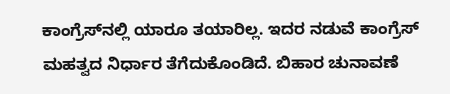ಕಾಂಗ್ರೆಸ್‌ನಲ್ಲಿ ಯಾರೂ ತಯಾರಿಲ್ಲ. ಇದರ ನಡುವೆ ಕಾಂಗ್ರೆಸ್ ಮಹತ್ವದ ನಿರ್ಧಾರ ತೆಗೆದುಕೊಂಡಿದೆ. ಬಿಹಾರ ಚುನಾವಣೆ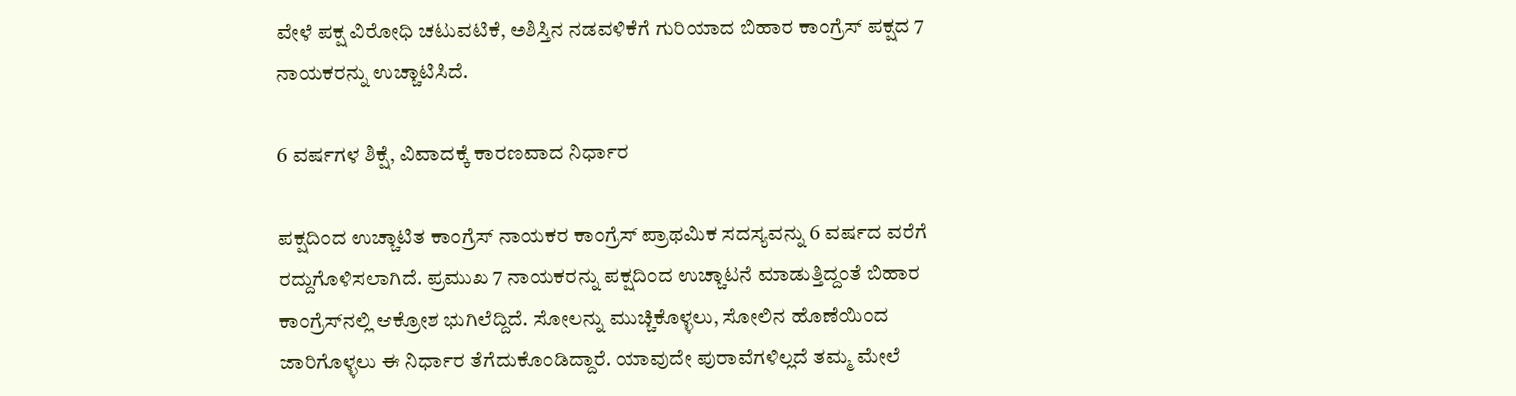ವೇಳೆ ಪಕ್ಷ ವಿರೋಧಿ ಚಟುವಟಿಕೆ, ಅಶಿಸ್ತಿನ ನಡವಳಿಕೆಗೆ ಗುರಿಯಾದ ಬಿಹಾರ ಕಾಂಗ್ರೆಸ್ ಪಕ್ಷದ 7 ನಾಯಕರನ್ನು ಉಚ್ಚಾಟಿಸಿದೆ.

6 ವರ್ಷಗಳ ಶಿಕ್ಷೆ, ವಿವಾದಕ್ಕೆ ಕಾರಣವಾದ ನಿರ್ಧಾರ

ಪಕ್ಷದಿಂದ ಉಚ್ಚಾಟಿತ ಕಾಂಗ್ರೆಸ್ ನಾಯಕರ ಕಾಂಗ್ರೆಸ್ ಪ್ರಾಥಮಿಕ ಸದಸ್ಯವನ್ನು 6 ವರ್ಷದ ವರೆಗೆ ರದ್ದುಗೊಳಿಸಲಾಗಿದೆ. ಪ್ರಮುಖ 7 ನಾಯಕರನ್ನು ಪಕ್ಷದಿಂದ ಉಚ್ಚಾಟನೆ ಮಾಡುತ್ತಿದ್ದಂತೆ ಬಿಹಾರ ಕಾಂಗ್ರೆಸ್‌ನಲ್ಲಿ ಆಕ್ರೋಶ ಭುಗಿಲೆದ್ದಿದೆ. ಸೋಲನ್ನು ಮುಚ್ಚಿಕೊಳ್ಳಲು, ಸೋಲಿನ ಹೊಣೆಯಿಂದ ಜಾರಿಗೊಳ್ಳಲು ಈ ನಿರ್ಧಾರ ತೆಗೆದುಕೊಂಡಿದ್ದಾರೆ. ಯಾವುದೇ ಪುರಾವೆಗಳಿಲ್ಲದೆ ತಮ್ಮ ಮೇಲೆ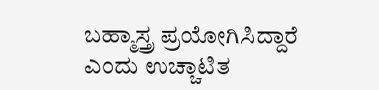ಬಹ್ಮಾಸ್ತ್ರ ಪ್ರಯೋಗಿಸಿದ್ದಾರೆ ಎಂದು ಉಚ್ಚಾಟಿತ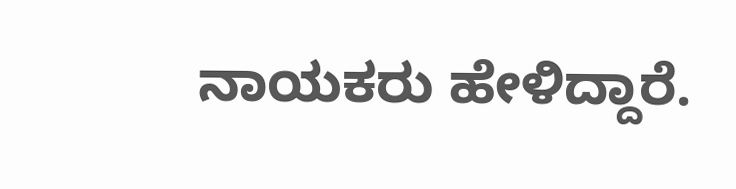ನಾಯಕರು ಹೇಳಿದ್ದಾರೆ.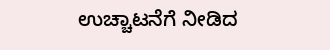ಉಚ್ಚಾಟನೆಗೆ ನೀಡಿದ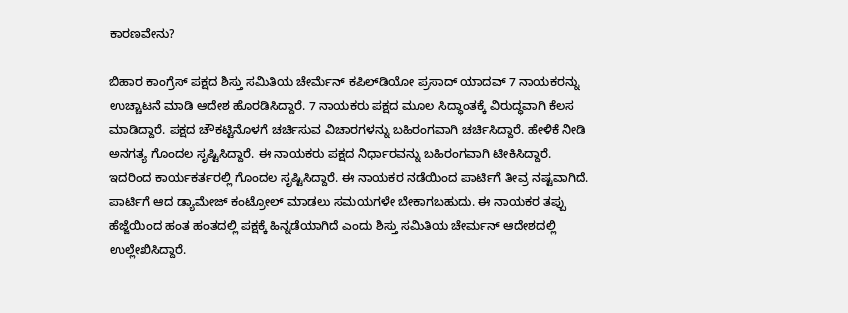ಕಾರಣವೇನು?

ಬಿಹಾರ ಕಾಂಗ್ರೆಸ್ ಪಕ್ಷದ ಶಿಸ್ತು ಸಮಿತಿಯ ಚೇರ್ಮೆನ್ ಕಪಿಲ್‌ಡಿಯೋ ಪ್ರಸಾದ್ ಯಾದವ್ 7 ನಾಯಕರನ್ನು ಉಚ್ಚಾಟನೆ ಮಾಡಿ ಆದೇಶ ಹೊರಡಿಸಿದ್ದಾರೆ. 7 ನಾಯಕರು ಪಕ್ಷದ ಮೂಲ ಸಿದ್ಧಾಂತಕ್ಕೆ ವಿರುದ್ಧವಾಗಿ ಕೆಲಸ ಮಾಡಿದ್ದಾರೆ. ಪಕ್ಷದ ಚೌಕಟ್ಟಿನೊಳಗೆ ಚರ್ಚಿಸುವ ವಿಚಾರಗಳನ್ನು ಬಹಿರಂಗವಾಗಿ ಚರ್ಚಿಸಿದ್ದಾರೆ. ಹೇಳಿಕೆ ನೀಡಿ ಅನಗತ್ಯ ಗೊಂದಲ ಸೃಷ್ಟಿಸಿದ್ದಾರೆ. ಈ ನಾಯಕರು ಪಕ್ಷದ ನಿರ್ಧಾರವನ್ನು ಬಹಿರಂಗವಾಗಿ ಟೀಕಿಸಿದ್ದಾರೆ. ಇದರಿಂದ ಕಾರ್ಯಕರ್ತರಲ್ಲಿ ಗೊಂದಲ ಸೃಷ್ಟಿಸಿದ್ದಾರೆ. ಈ ನಾಯಕರ ನಡೆಯಿಂದ ಪಾರ್ಟಿಗೆ ತೀವ್ರ ನಷ್ಟವಾಗಿದೆ. ಪಾರ್ಟಿಗೆ ಆದ ಡ್ಯಾಮೇಜ್ ಕಂಟ್ರೋಲ್ ಮಾಡಲು ಸಮಯಗಳೇ ಬೇಕಾಗಬಹುದು. ಈ ನಾಯಕರ ತಪ್ಪು ಹೆಜ್ಜೆಯಿಂದ ಹಂತ ಹಂತದಲ್ಲಿ ಪಕ್ಷಕ್ಕೆ ಹಿನ್ನಡೆಯಾಗಿದೆ ಎಂದು ಶಿಸ್ತು ಸಮಿತಿಯ ಚೇರ್ಮನ್ ಆದೇಶದಲ್ಲಿ ಉಲ್ಲೇಖಿಸಿದ್ದಾರೆ.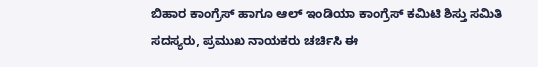ಬಿಹಾರ ಕಾಂಗ್ರೆಸ್ ಹಾಗೂ ಆಲ್ ಇಂಡಿಯಾ ಕಾಂಗ್ರೆಸ್ ಕಮಿಟಿ ಶಿಸ್ತು ಸಮಿತಿ ಸದಸ್ಯರು, ಪ್ರಮುಖ ನಾಯಕರು ಚರ್ಚಿಸಿ ಈ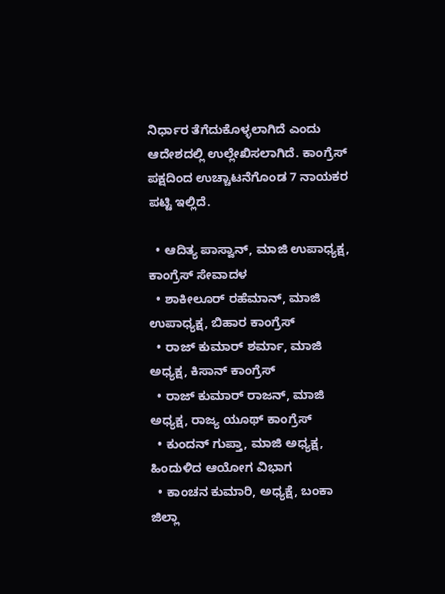ನಿರ್ಧಾರ ತೆಗೆದುಕೊಳ್ಳಲಾಗಿದೆ ಎಂದು ಆದೇಶದಲ್ಲಿ ಉಲ್ಲೇಖಿಸಲಾಗಿದೆ. ಕಾಂಗ್ರೆಸ್ ಪಕ್ಷದಿಂದ ಉಚ್ಚಾಟನೆಗೊಂಡ 7 ನಾಯಕರ ಪಟ್ಟಿ ಇಲ್ಲಿದೆ.

  • ಆದಿತ್ಯ ಪಾಸ್ವಾನ್, ಮಾಜಿ ಉಪಾಧ್ಯಕ್ಷ, ಕಾಂಗ್ರೆಸ್ ಸೇವಾದಳ
  • ಶಾಕೀಲೂರ್ ರಹೆಮಾನ್, ಮಾಜಿ ಉಪಾಧ್ಯಕ್ಷ, ಬಿಹಾರ ಕಾಂಗ್ರೆಸ್
  • ರಾಜ್ ಕುಮಾರ್ ಶರ್ಮಾ, ಮಾಜಿ ಅಧ್ಯಕ್ಷ, ಕಿಸಾನ್ ಕಾಂಗ್ರೆಸ್
  • ರಾಜ್ ಕುಮಾರ್ ರಾಜನ್, ಮಾಜಿ ಅಧ್ಯಕ್ಷ, ರಾಜ್ಯ ಯೂಥ್ ಕಾಂಗ್ರೆಸ್
  • ಕುಂದನ್ ಗುಪ್ತಾ, ಮಾಜಿ ಅಧ್ಯಕ್ಷ, ಹಿಂದುಳಿದ ಆಯೋಗ ವಿಭಾಗ
  • ಕಾಂಚನ ಕುಮಾರಿ, ಅಧ್ಯಕ್ಷೆ, ಬಂಕಾ ಜಿಲ್ಲಾ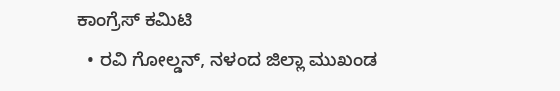ಕಾಂಗ್ರೆಸ್ ಕಮಿಟಿ
  • ರವಿ ಗೋಲ್ಡನ್, ನಳಂದ ಜಿಲ್ಲಾ ಮುಖಂಡ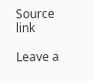Source link

Leave a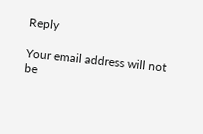Reply

Your email address will not be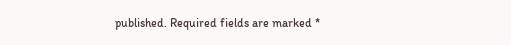published. Required fields are marked *